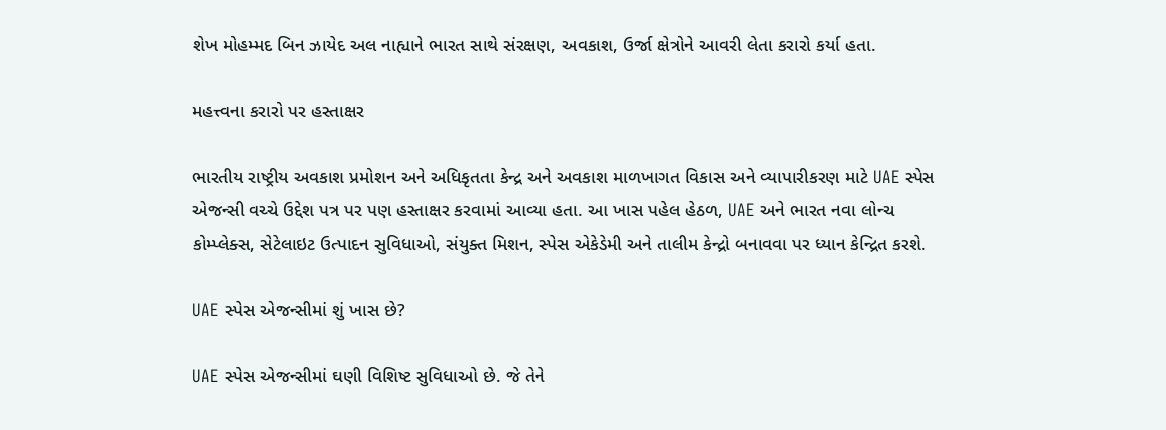શેખ મોહમ્મદ બિન ઝાયેદ અલ નાહ્યાને ભારત સાથે સંરક્ષણ, અવકાશ, ઉર્જા ક્ષેત્રોને આવરી લેતા કરારો કર્યા હતા.

મહત્ત્વના કરારો પર હસ્તાક્ષર

ભારતીય રાષ્ટ્રીય અવકાશ પ્રમોશન અને અધિકૃતતા કેન્દ્ર અને અવકાશ માળખાગત વિકાસ અને વ્યાપારીકરણ માટે UAE સ્પેસ એજન્સી વચ્ચે ઉદ્દેશ પત્ર પર પણ હસ્તાક્ષર કરવામાં આવ્યા હતા. આ ખાસ પહેલ હેઠળ, UAE અને ભારત નવા લોન્ચ કોમ્પ્લેક્સ, સેટેલાઇટ ઉત્પાદન સુવિધાઓ, સંયુક્ત મિશન, સ્પેસ એકેડેમી અને તાલીમ કેન્દ્રો બનાવવા પર ધ્યાન કેન્દ્રિત કરશે.

UAE સ્પેસ એજન્સીમાં શું ખાસ છે?

UAE સ્પેસ એજન્સીમાં ઘણી વિશિષ્ટ સુવિધાઓ છે. જે તેને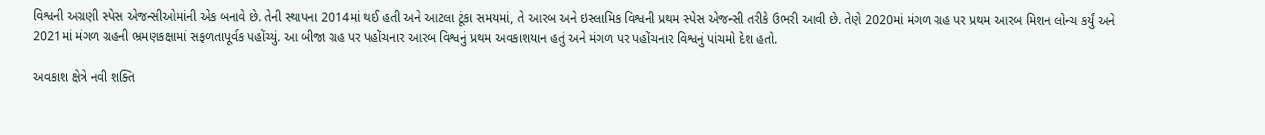વિશ્વની અગ્રણી સ્પેસ એજન્સીઓમાંની એક બનાવે છે. તેની સ્થાપના 2014માં થઈ હતી અને આટલા ટૂંકા સમયમાં, તે આરબ અને ઇસ્લામિક વિશ્વની પ્રથમ સ્પેસ એજન્સી તરીકે ઉભરી આવી છે. તેણે 2020માં મંગળ ગ્રહ પર પ્રથમ આરબ મિશન લોન્ચ કર્યું અને 2021માં મંગળ ગ્રહની ભ્રમણકક્ષામાં સફળતાપૂર્વક પહોંચ્યું. આ બીજા ગ્રહ પર પહોંચનાર આરબ વિશ્વનું પ્રથમ અવકાશયાન હતું અને મંગળ પર પહોંચનાર વિશ્વનું પાંચમો દેશ હતો.

અવકાશ ક્ષેત્રે નવી શક્તિ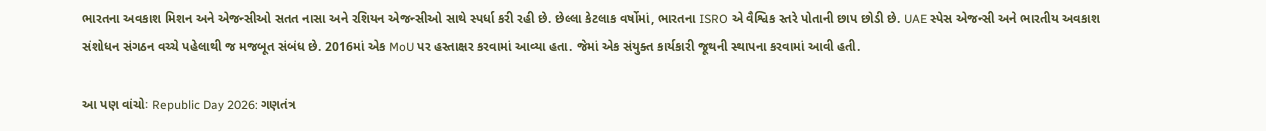ભારતના અવકાશ મિશન અને એજન્સીઓ સતત નાસા અને રશિયન એજન્સીઓ સાથે સ્પર્ધા કરી રહી છે. છેલ્લા કેટલાક વર્ષોમાં, ભારતના ISRO એ વૈશ્વિક સ્તરે પોતાની છાપ છોડી છે. UAE સ્પેસ એજન્સી અને ભારતીય અવકાશ સંશોધન સંગઠન વચ્ચે પહેલાથી જ મજબૂત સંબંધ છે. 2016માં એક MoU પર હસ્તાક્ષર કરવામાં આવ્યા હતા. જેમાં એક સંયુક્ત કાર્યકારી જૂથની સ્થાપના કરવામાં આવી હતી.

આ પણ વાંચોઃ Republic Day 2026: ગણતંત્ર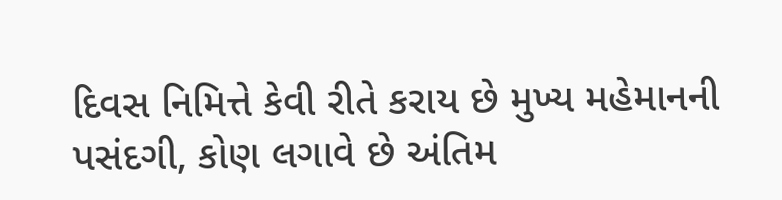દિવસ નિમિત્તે કેવી રીતે કરાય છે મુખ્ય મહેમાનની પસંદગી, કોણ લગાવે છે અંતિમ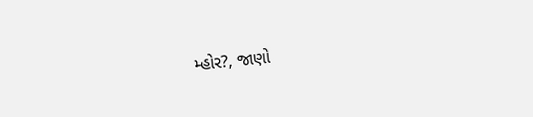મ્હોર?, જાણો